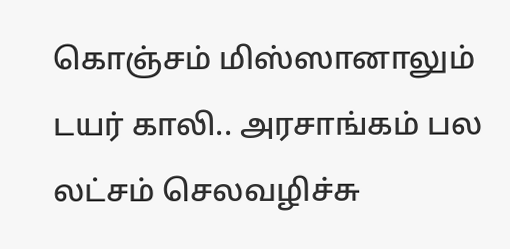கொஞ்சம் மிஸ்ஸானாலும் டயர் காலி.. அரசாங்கம் பல லட்சம் செலவழிச்சு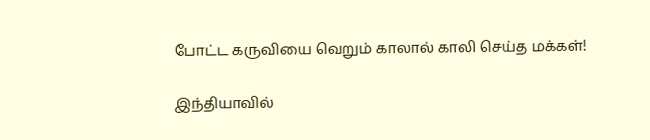போட்ட கருவியை வெறும் காலால் காலி செய்த மக்கள்!

இந்தியாவில்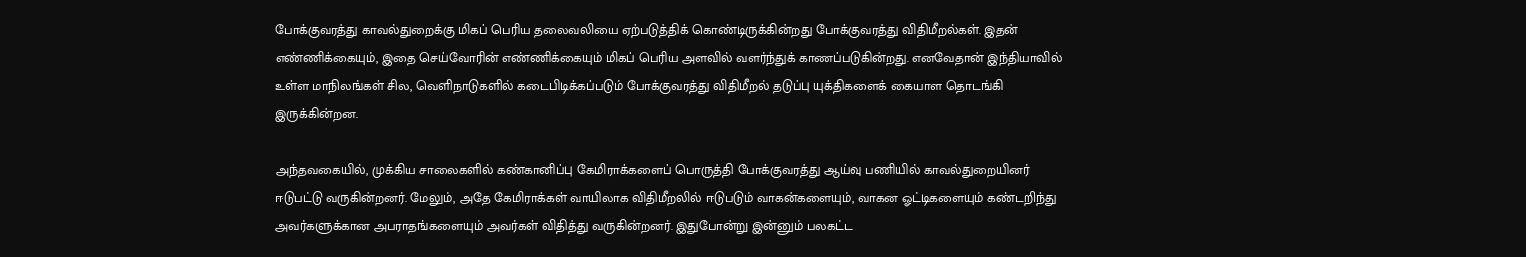போக்குவரத்து காவல்துறைக்கு மிகப் பெரிய தலைவலியை ஏற்படுத்திக் கொண்டிருக்கின்றது போக்குவரத்து விதிமீறல்கள். இதன் எண்ணிக்கையும், இதை செய்வோரின் எண்ணிக்கையும் மிகப் பெரிய அளவில் வளர்ந்துக் காணப்படுகின்றது. எனவேதான் இந்தியாவில் உள்ள மாநிலங்கள் சில, வெளிநாடுகளில் கடைபிடிக்கப்படும் போக்குவரத்து விதிமீறல் தடுப்பு யுக்திகளைக் கையாள தொடங்கி இருக்கின்றன.

அந்தவகையில், முக்கிய சாலைகளில் கண்கானிப்பு கேமிராக்களைப் பொருத்தி போக்குவரத்து ஆய்வு பணியில் காவல்துறையினர் ஈடுபட்டு வருகின்றனர். மேலும், அதே கேமிராக்கள் வாயிலாக விதிமீறலில் ஈடுபடும் வாகன்களையும், வாகன ஓட்டிகளையும் கண்டறிந்து அவர்களுக்கான அபராதங்களையும் அவர்கள் விதித்து வருகின்றனர். இதுபோன்று இன்னும் பலகட்ட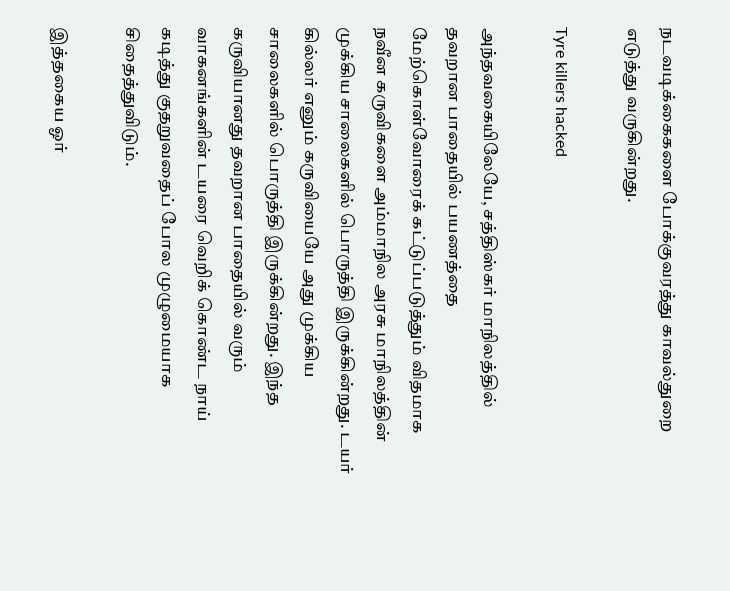நடவடிக்கைகளை போக்குவரத்து காவல்துறை எடுத்து வருகின்றது.

Tyre killers hacked

அந்தவகையிலேயே, சத்திஸ்கர் மாநிலத்தில் தவறான பாதையில் பயணத்தை மேற்கொள்வோரைக் கட்டுப்படுத்தும் விதமாக நவீன கருவிகளை அம்மாநில அரசு மாநிலத்தின் முக்கிய சாலைகளில் பொருத்தி இருக்கின்றது. டயர் கில்லர் எனும் கருவியையே அது முக்கிய சாலைகளில் பொருத்தி இருக்கின்றது. இந்த கருவியானது தவறான பாதையில் வரும் வாகனங்களின் டயரை வெறிக் கொண்ட நாய் கடித்து குதறுவதைப் போல முழுமையாக சிதைத்துவிடும்.

இத்தகைய ஓர்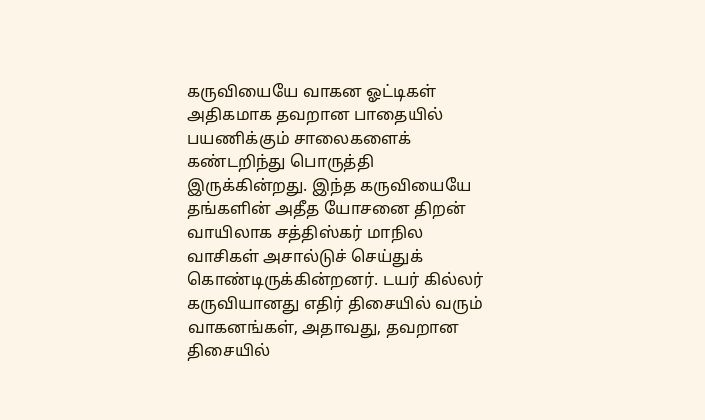கருவியையே வாகன ஓட்டிகள் அதிகமாக தவறான பாதையில் பயணிக்கும் சாலைகளைக் கண்டறிந்து பொருத்தி இருக்கின்றது. இந்த கருவியையே தங்களின் அதீத யோசனை திறன் வாயிலாக சத்திஸ்கர் மாநில வாசிகள் அசால்டுச் செய்துக் கொண்டிருக்கின்றனர். டயர் கில்லர் கருவியானது எதிர் திசையில் வரும் வாகனங்கள், அதாவது, தவறான திசையில்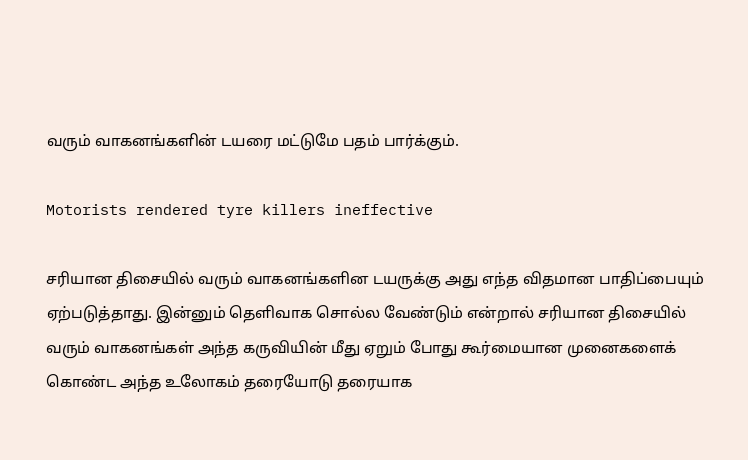வரும் வாகனங்களின் டயரை மட்டுமே பதம் பார்க்கும்.

Motorists rendered tyre killers ineffective

சரியான திசையில் வரும் வாகனங்களின டயருக்கு அது எந்த விதமான பாதிப்பையும் ஏற்படுத்தாது. இன்னும் தெளிவாக சொல்ல வேண்டும் என்றால் சரியான திசையில் வரும் வாகனங்கள் அந்த கருவியின் மீது ஏறும் போது கூர்மையான முனைகளைக் கொண்ட அந்த உலோகம் தரையோடு தரையாக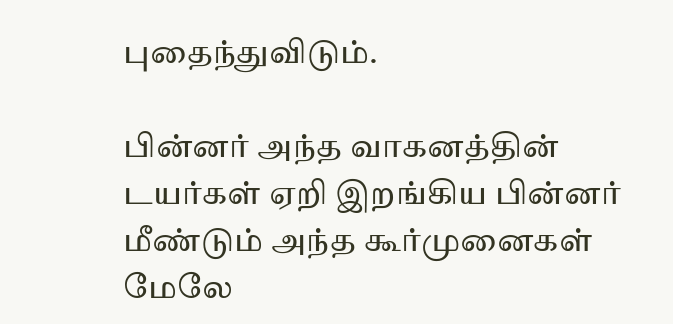புதைந்துவிடும்.

பின்னர் அந்த வாகனத்தின் டயர்கள் ஏறி இறங்கிய பின்னர் மீண்டும் அந்த கூர்முனைகள் மேலே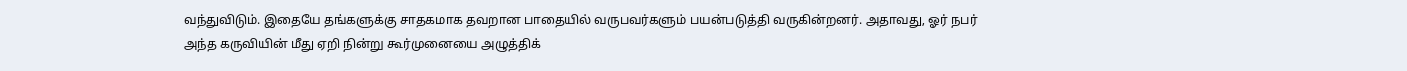வந்துவிடும். இதையே தங்களுக்கு சாதகமாக தவறான பாதையில் வருபவர்களும் பயன்படுத்தி வருகின்றனர். அதாவது, ஓர் நபர் அந்த கருவியின் மீது ஏறி நின்று கூர்முனையை அழுத்திக்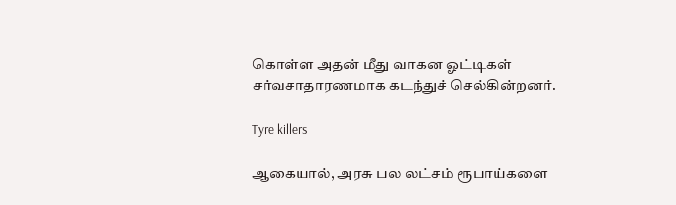கொள்ள அதன் மீது வாகன ஓட்டிகள் சர்வசாதாரணமாக கடந்துச் செல்கின்றனர்.

Tyre killers

ஆகையால், அரசு பல லட்சம் ரூபாய்களை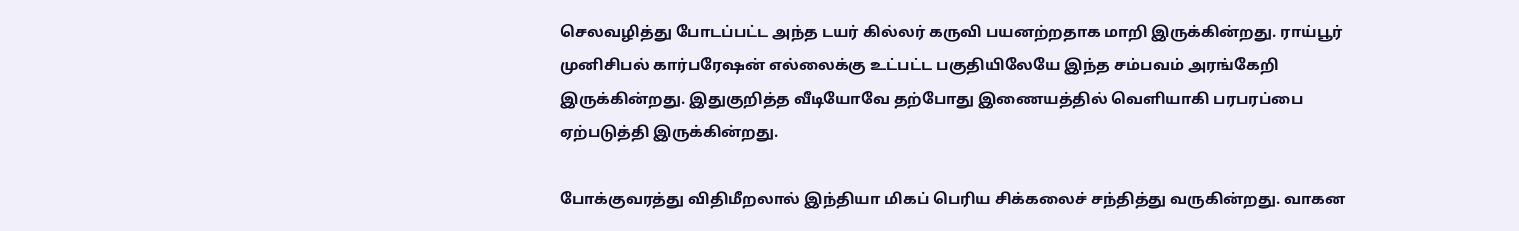செலவழித்து போடப்பட்ட அந்த டயர் கில்லர் கருவி பயனற்றதாக மாறி இருக்கின்றது. ராய்பூர் முனிசிபல் கார்பரேஷன் எல்லைக்கு உட்பட்ட பகுதியிலேயே இந்த சம்பவம் அரங்கேறி இருக்கின்றது. இதுகுறித்த வீடியோவே தற்போது இணையத்தில் வெளியாகி பரபரப்பை ஏற்படுத்தி இருக்கின்றது.

போக்குவரத்து விதிமீறலால் இந்தியா மிகப் பெரிய சிக்கலைச் சந்தித்து வருகின்றது. வாகன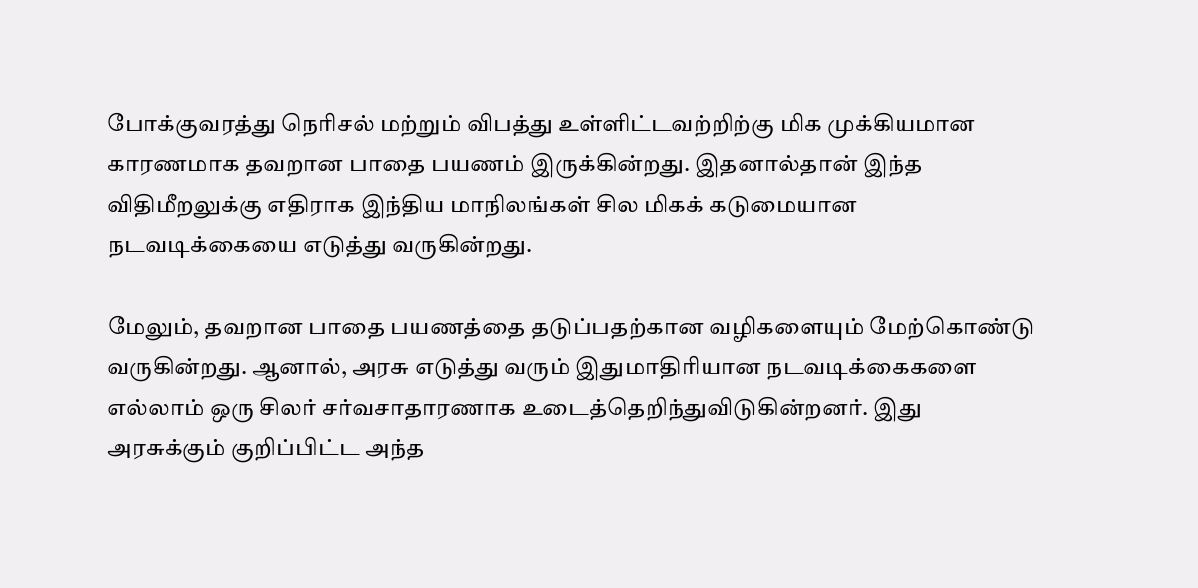போக்குவரத்து நெரிசல் மற்றும் விபத்து உள்ளிட்டவற்றிற்கு மிக முக்கியமான காரணமாக தவறான பாதை பயணம் இருக்கின்றது. இதனால்தான் இந்த விதிமீறலுக்கு எதிராக இந்திய மாநிலங்கள் சில மிகக் கடுமையான நடவடிக்கையை எடுத்து வருகின்றது.

மேலும், தவறான பாதை பயணத்தை தடுப்பதற்கான வழிகளையும் மேற்கொண்டு வருகின்றது. ஆனால், அரசு எடுத்து வரும் இதுமாதிரியான நடவடிக்கைகளை எல்லாம் ஒரு சிலர் சர்வசாதாரணாக உடைத்தெறிந்துவிடுகின்றனர். இது அரசுக்கும் குறிப்பிட்ட அந்த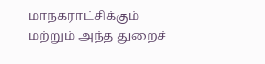மாநகராட்சிக்கும் மற்றும் அந்த துறைச்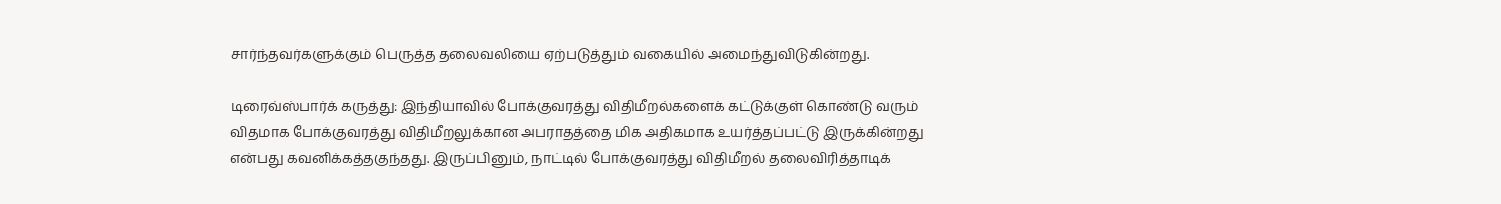சார்ந்தவர்களுக்கும் பெருத்த தலைவலியை ஏற்படுத்தும் வகையில் அமைந்துவிடுகின்றது.

டிரைவ்ஸ்பார்க் கருத்து: இந்தியாவில் போக்குவரத்து விதிமீறல்களைக் கட்டுக்குள் கொண்டு வரும் விதமாக போக்குவரத்து விதிமீறலுக்கான அபராதத்தை மிக அதிகமாக உயர்த்தப்பட்டு இருக்கின்றது என்பது கவனிக்கத்தகுந்தது. இருப்பினும், நாட்டில் போக்குவரத்து விதிமீறல் தலைவிரித்தாடிக்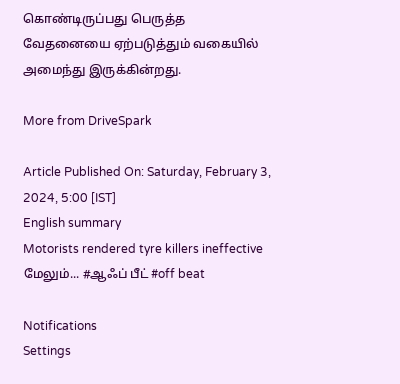கொண்டிருப்பது பெருத்த வேதனையை ஏற்படுத்தும் வகையில் அமைந்து இருக்கின்றது.

More from DriveSpark

Article Published On: Saturday, February 3, 2024, 5:00 [IST]
English summary
Motorists rendered tyre killers ineffective
மேலும்... #ஆஃப் பீட் #off beat

Notifications
Settings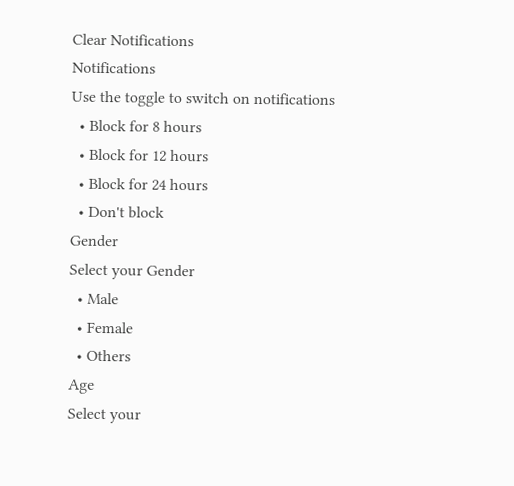Clear Notifications
Notifications
Use the toggle to switch on notifications
  • Block for 8 hours
  • Block for 12 hours
  • Block for 24 hours
  • Don't block
Gender
Select your Gender
  • Male
  • Female
  • Others
Age
Select your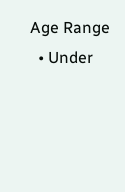Age Range
  • Under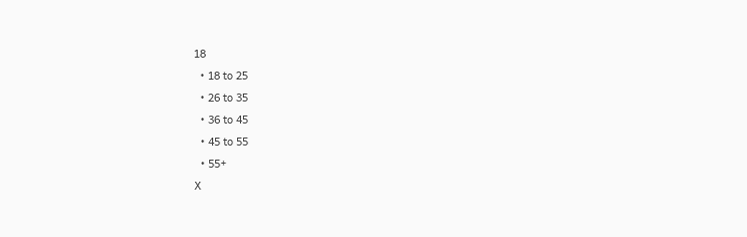18
  • 18 to 25
  • 26 to 35
  • 36 to 45
  • 45 to 55
  • 55+
X